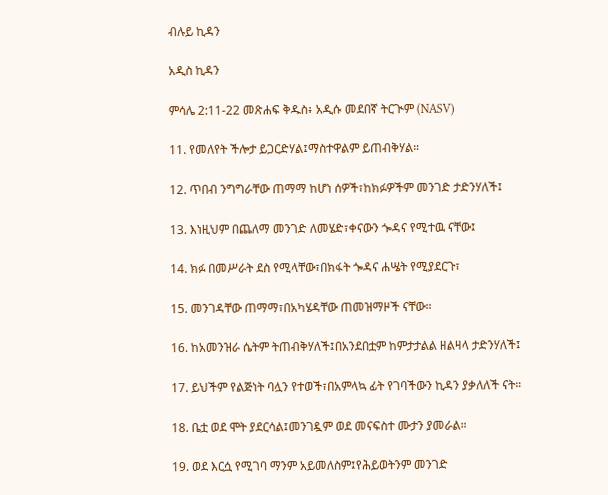ብሉይ ኪዳን

አዲስ ኪዳን

ምሳሌ 2:11-22 መጽሐፍ ቅዱስ፥ አዲሱ መደበኛ ትርጒም (NASV)

11. የመለየት ችሎታ ይጋርድሃል፤ማስተዋልም ይጠብቅሃል።

12. ጥበብ ንግግራቸው ጠማማ ከሆነ ሰዎች፣ከክፉዎችም መንገድ ታድንሃለች፤

13. እነዚህም በጨለማ መንገድ ለመሄድ፣ቀናውን ጐዳና የሚተዉ ናቸው፤

14. ክፉ በመሥራት ደስ የሚላቸው፣በክፋት ጐዳና ሐሤት የሚያደርጉ፣

15. መንገዳቸው ጠማማ፣በአካሄዳቸው ጠመዝማዞች ናቸው።

16. ከአመንዝራ ሴትም ትጠብቅሃለች፤በአንደበቷም ከምታታልል ዘልዛላ ታድንሃለች፤

17. ይህችም የልጅነት ባሏን የተወች፣በአምላኳ ፊት የገባችውን ኪዳን ያቃለለች ናት።

18. ቤቷ ወደ ሞት ያደርሳል፤መንገዷም ወደ መናፍስተ ሙታን ያመራል።

19. ወደ እርሷ የሚገባ ማንም አይመለስም፤የሕይወትንም መንገድ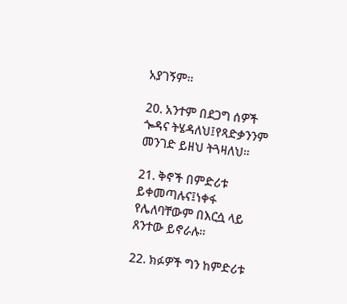አያገኝም።

20. አንተም በደጋግ ሰዎች ጐዳና ትሄዳለህ፤የጻድቃንንም መንገድ ይዘህ ትጓዛለህ።

21. ቅኖች በምድሪቱ ይቀመጣሉና፤ነቀፋ የሌለባቸውም በእርሷ ላይ ጸንተው ይኖራሉ።

22. ክፉዎች ግን ከምድሪቱ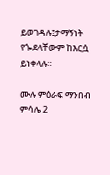ይወገዳሉ፤ታማኝነት የጐደላቸውም ከእርሷ ይነቀላሉ።

ሙሉ ምዕራፍ ማንበብ ምሳሌ 2